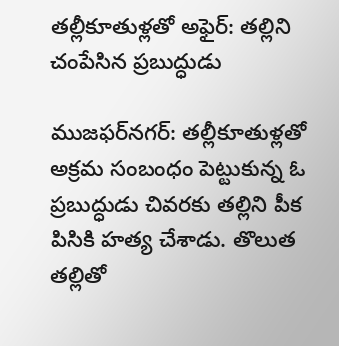తల్లీకూతుళ్లతో అఫైర్: తల్లిని చంపేసిన ప్రబుద్ధుడు

ముజఫర్‌నగర్: తల్లీకూతుళ్లతో అక్రమ సంబంధం పెట్టుకున్న ఓ ప్రబుద్ధుడు చివరకు తల్లిని పీక పిసికి హత్య చేశాడు. తొలుత తల్లితో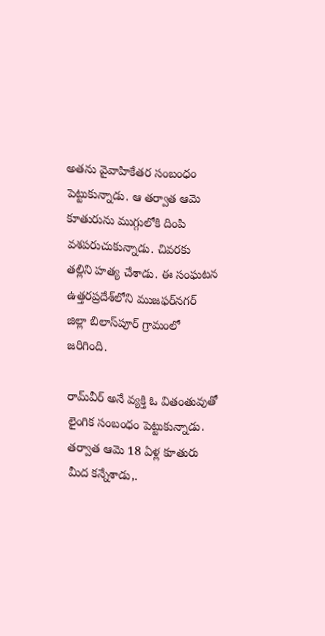అతను వైవాహికేతర సంబంధం పెట్టుకున్నాడు. ఆ తర్వాత ఆమె కూతురును ముగ్గులోకి దింపి వశపరుచుకున్నాడు. చివరకు తల్లిని హత్య చేశాడు. ఈ సంఘటన ఉత్తరప్రదేశ్‌లోని ముజఫర్‌నగర్ జిల్లా బిలాస్‌పూర్ గ్రామంలో జరిగింది.

రామ్‌వీర్ అనే వ్యక్తి ఓ వితంతువుతో లైంగిక సంబంధం పెట్టుకున్నాడు. తర్వాత ఆమె 18 ఏళ్ల కూతురు మీద కన్నేశాడు,.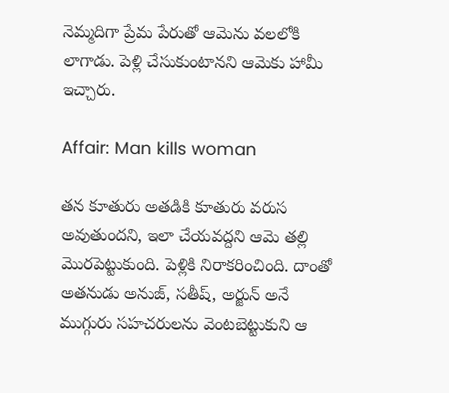నెమ్మదిగా ప్రేమ పేరుతో ఆమెను వలలోకి లాగాడు. పెళ్లి చేసుకుంటానని ఆమెకు హామీ ఇచ్చారు.

Affair: Man kills woman

తన కూతురు అతడికి కూతురు వరుస అవుతుందని, ఇలా చేయవద్దని ఆమె తల్లి మొరపెట్టుకుంది. పెళ్లికి నిరాకరించింది. దాంతో అతనుడు అనుజ్, సతీష్, అర్జున్ అనే ముగ్గురు సహచరులను వెంటబెట్టుకుని ఆ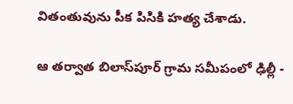వితంతువును పీక పిసికి హత్య చేశాడు.

ఆ తర్వాత బిలాస్‌పూర్ గ్రామ సమీపంలో ఢిల్లీ -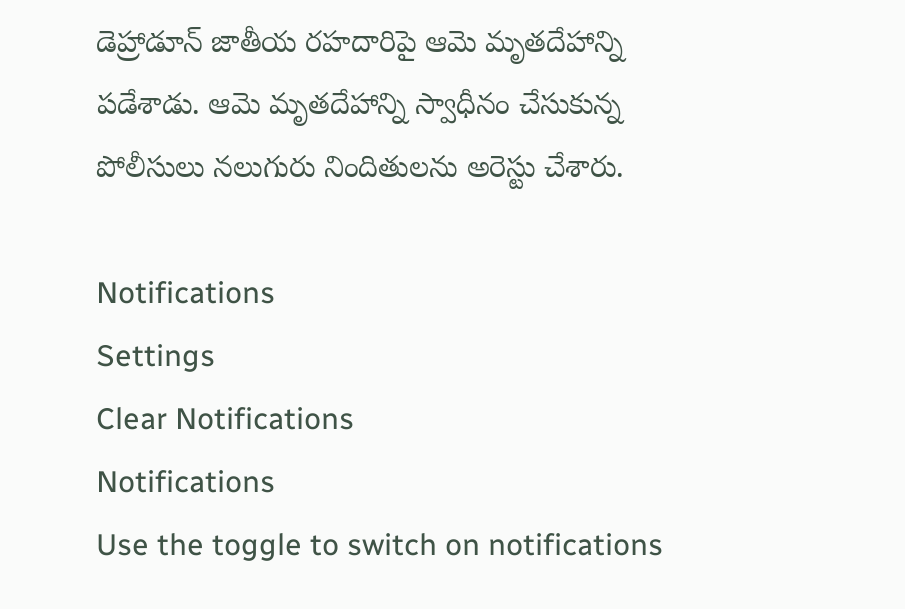డెహ్రాడూన్ జాతీయ రహదారిపై ఆమె మృతదేహాన్ని పడేశాడు. ఆమె మృతదేహాన్ని స్వాధీనం చేసుకున్న పోలీసులు నలుగురు నిందితులను అరెస్టు చేశారు.

Notifications
Settings
Clear Notifications
Notifications
Use the toggle to switch on notifications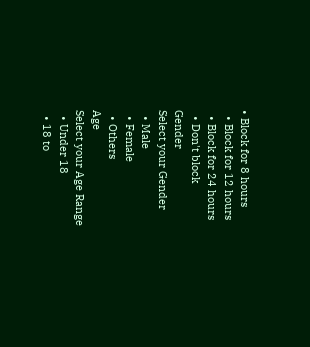• Block for 8 hours
  • Block for 12 hours
  • Block for 24 hours
  • Don't block
Gender
Select your Gender
  • Male
  • Female
  • Others
Age
Select your Age Range
  • Under 18
  • 18 to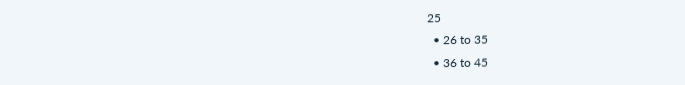25
  • 26 to 35
  • 36 to 45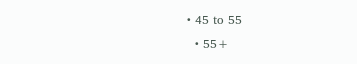• 45 to 55
  • 55+